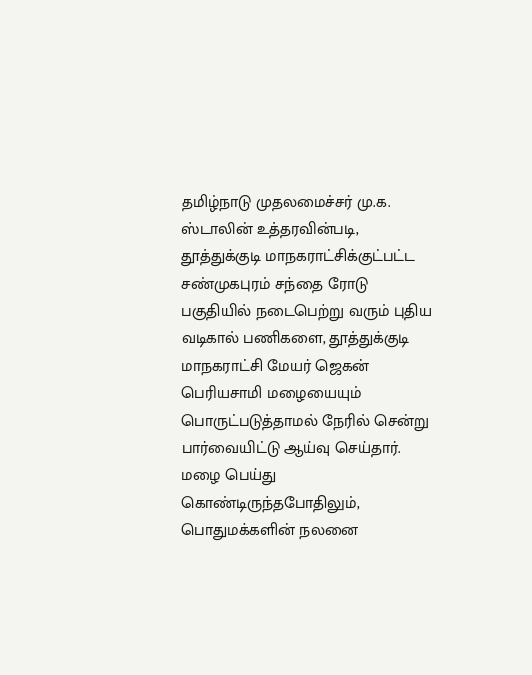தமிழ்நாடு முதலமைச்சர் மு.க. ஸ்டாலின் உத்தரவின்படி, தூத்துக்குடி மாநகராட்சிக்குட்பட்ட சண்முகபுரம் சந்தை ரோடு பகுதியில் நடைபெற்று வரும் புதிய வடிகால் பணிகளை, தூத்துக்குடி மாநகராட்சி மேயர் ஜெகன் பெரியசாமி மழையையும் பொருட்படுத்தாமல் நேரில் சென்று பார்வையிட்டு ஆய்வு செய்தார்.
மழை பெய்து கொண்டிருந்தபோதிலும், பொதுமக்களின் நலனை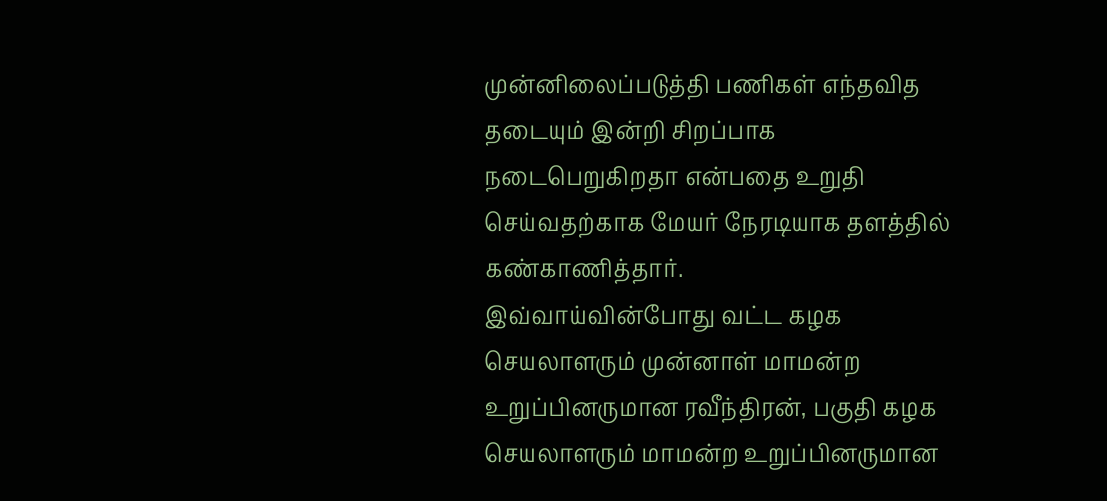முன்னிலைப்படுத்தி பணிகள் எந்தவித தடையும் இன்றி சிறப்பாக நடைபெறுகிறதா என்பதை உறுதி செய்வதற்காக மேயர் நேரடியாக தளத்தில் கண்காணித்தார்.
இவ்வாய்வின்போது வட்ட கழக செயலாளரும் முன்னாள் மாமன்ற உறுப்பினருமான ரவீந்திரன், பகுதி கழக செயலாளரும் மாமன்ற உறுப்பினருமான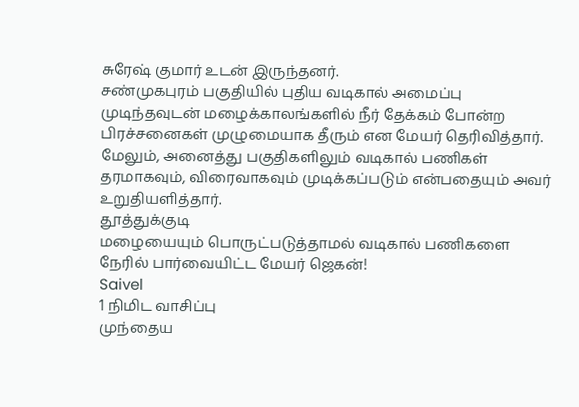சுரேஷ் குமார் உடன் இருந்தனர்.
சண்முகபுரம் பகுதியில் புதிய வடிகால் அமைப்பு முடிந்தவுடன் மழைக்காலங்களில் நீர் தேக்கம் போன்ற பிரச்சனைகள் முழுமையாக தீரும் என மேயர் தெரிவித்தார். மேலும், அனைத்து பகுதிகளிலும் வடிகால் பணிகள் தரமாகவும், விரைவாகவும் முடிக்கப்படும் என்பதையும் அவர் உறுதியளித்தார்.
தூத்துக்குடி
மழையையும் பொருட்படுத்தாமல் வடிகால் பணிகளை நேரில் பார்வையிட்ட மேயர் ஜெகன்!
Saivel
1 நிமிட வாசிப்பு
முந்தைய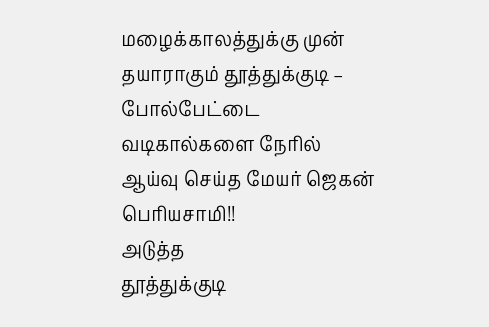மழைக்காலத்துக்கு முன் தயாராகும் தூத்துக்குடி – போல்பேட்டை வடிகால்களை நேரில் ஆய்வு செய்த மேயர் ஜெகன் பெரியசாமி!!
அடுத்த
தூத்துக்குடி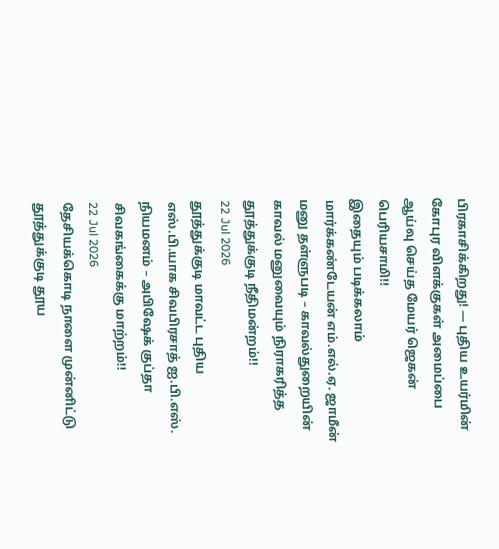பிரகாசிக்கிறது! — புதிய உயர்மின் கோபுர விளக்குகள் அமைப்பை ஆய்வு செய்த மேயர் ஜெகன் பெரியசாமி!!
இதையும் படிக்கலாம்
மார்க்கண்டேயன் எம்.எல்.ஏ. ஜாமீன் மனு தள்ளுபடி – காவல்துறையின் காவல் மனுவையும் நிராகரித்த தூத்துக்குடி நீதிமன்றம்!!
22 Jul 2026
தூத்துக்குடி மாவட்ட புதிய எஸ்.பி.யாக சிவபிரசாத் ஐ.பி.எஸ். நியமனம் – அபிஷேக் குப்தா சிவகங்கைக்கு மாற்றம்!!
22 Jul 2026
தேசியக்கொடி நாளை முன்னிட்டு தூத்துக்குடி தூய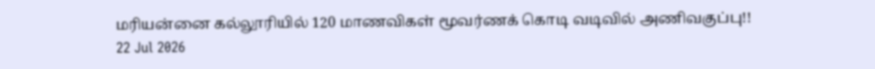மரியன்னை கல்லூரியில் 120 மாணவிகள் மூவர்ணக் கொடி வடிவில் அணிவகுப்பு!!
22 Jul 2026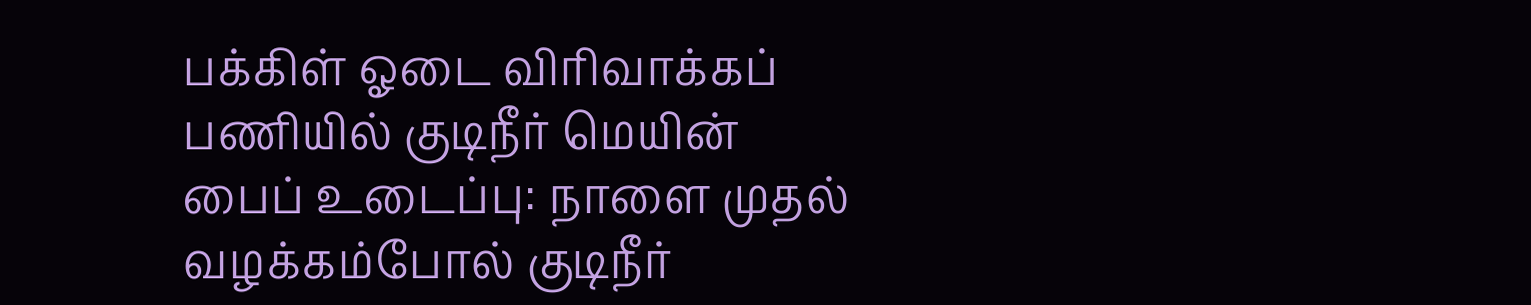பக்கிள் ஓடை விரிவாக்கப் பணியில் குடிநீர் மெயின் பைப் உடைப்பு: நாளை முதல் வழக்கம்போல் குடிநீர்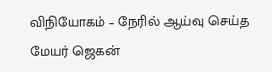விநியோகம் – நேரில் ஆய்வு செய்த மேயர் ஜெகன்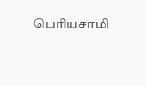பெரியசாமி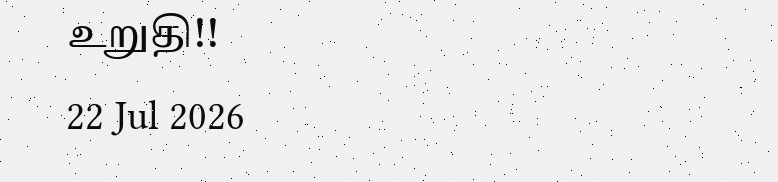உறுதி!!
22 Jul 2026